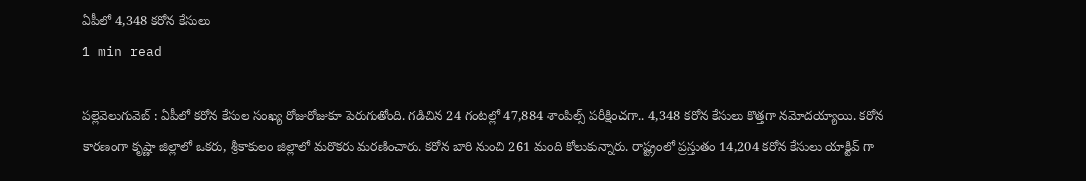ఏపీలో 4,348 కరోన కేసులు
1 min read

పల్లెవెలుగువెబ్ : ఏపీలో కరోన కేసుల సంఖ్య రోజురోజుకూ పెరుగుతోంది. గడిచిన 24 గంటల్లో 47,884 శాంపిల్స్ పరీక్షించగా.. 4,348 కరోన కేసులు కొత్తగా నమోదయ్యాయి. కరోన కారణంగా కృష్ణా జిల్లాలో ఒకరు, శ్రీకాకులం జిల్లాలో మరొకరు మరణించారు. కరోన బారి నుంచి 261 మంది కోలుకున్నారు. రాష్ట్రంలో ప్రస్తుతం 14,204 కరోన కేసులు యాక్టివ్ గా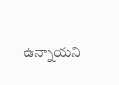ఉన్నాయని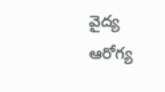వైద్య ఆరోగ్య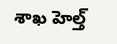శాఖ హెల్త్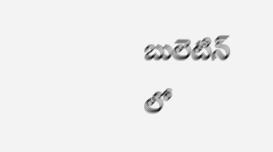బులెటిన్ లో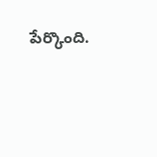పేర్కొంది.